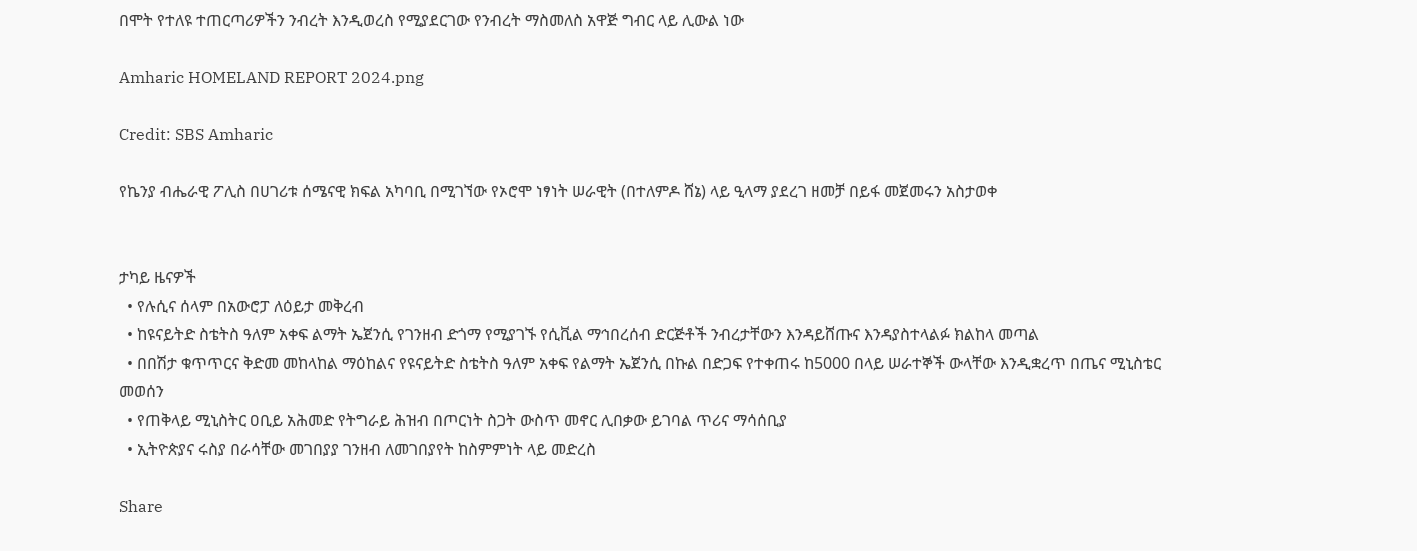በሞት የተለዩ ተጠርጣሪዎችን ንብረት እንዲወረስ የሚያደርገው የንብረት ማስመለስ አዋጅ ግብር ላይ ሊውል ነው

Amharic HOMELAND REPORT 2024.png

Credit: SBS Amharic

የኬንያ ብሔራዊ ፖሊስ በሀገሪቱ ሰሜናዊ ክፍል አካባቢ በሚገኘው የኦሮሞ ነፃነት ሠራዊት (በተለምዶ ሸኔ) ላይ ዒላማ ያደረገ ዘመቻ በይፋ መጀመሩን አስታወቀ


ታካይ ዜናዎች
  • የሉሲና ሰላም በአውሮፓ ለዕይታ መቅረብ
  • ከዩናይትድ ስቴትስ ዓለም አቀፍ ልማት ኤጀንሲ የገንዘብ ድጎማ የሚያገኙ የሲቪል ማኅበረሰብ ድርጅቶች ንብረታቸውን እንዳይሸጡና እንዳያስተላልፉ ክልከላ መጣል
  • በበሽታ ቁጥጥርና ቅድመ መከላከል ማዕከልና የዩናይትድ ስቴትስ ዓለም አቀፍ የልማት ኤጀንሲ በኩል በድጋፍ የተቀጠሩ ከ5000 በላይ ሠራተኞች ውላቸው እንዲቋረጥ በጤና ሚኒስቴር መወሰን
  • የጠቅላይ ሚኒስትር ዐቢይ አሕመድ የትግራይ ሕዝብ በጦርነት ስጋት ውስጥ መኖር ሊበቃው ይገባል ጥሪና ማሳሰቢያ
  • ኢትዮጵያና ሩስያ በራሳቸው መገበያያ ገንዘብ ለመገበያየት ከስምምነት ላይ መድረስ

Share